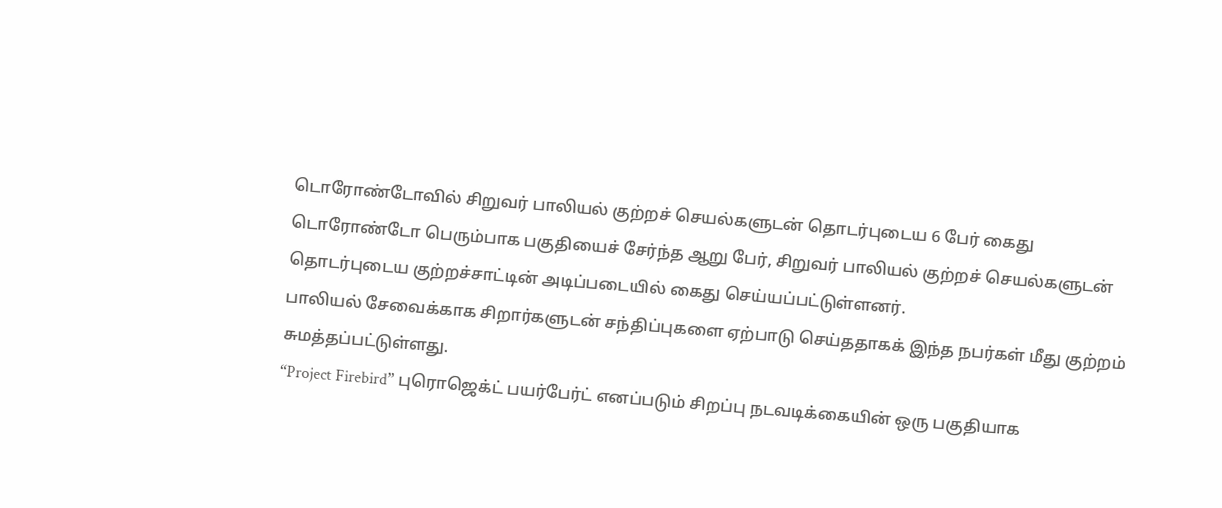டொரோண்டோவில் சிறுவர் பாலியல் குற்றச் செயல்களுடன் தொடர்புடைய 6 பேர் கைது
டொரோண்டோ பெரும்பாக பகுதியைச் சேர்ந்த ஆறு பேர், சிறுவர் பாலியல் குற்றச் செயல்களுடன் தொடர்புடைய குற்றச்சாட்டின் அடிப்படையில் கைது செய்யப்பட்டுள்ளனர்.
பாலியல் சேவைக்காக சிறார்களுடன் சந்திப்புகளை ஏற்பாடு செய்ததாகக் இந்த நபர்கள் மீது குற்றம் சுமத்தப்பட்டுள்ளது.
“Project Firebird” புரொஜெக்ட் பயர்பேர்ட் எனப்படும் சிறப்பு நடவடிக்கையின் ஒரு பகுதியாக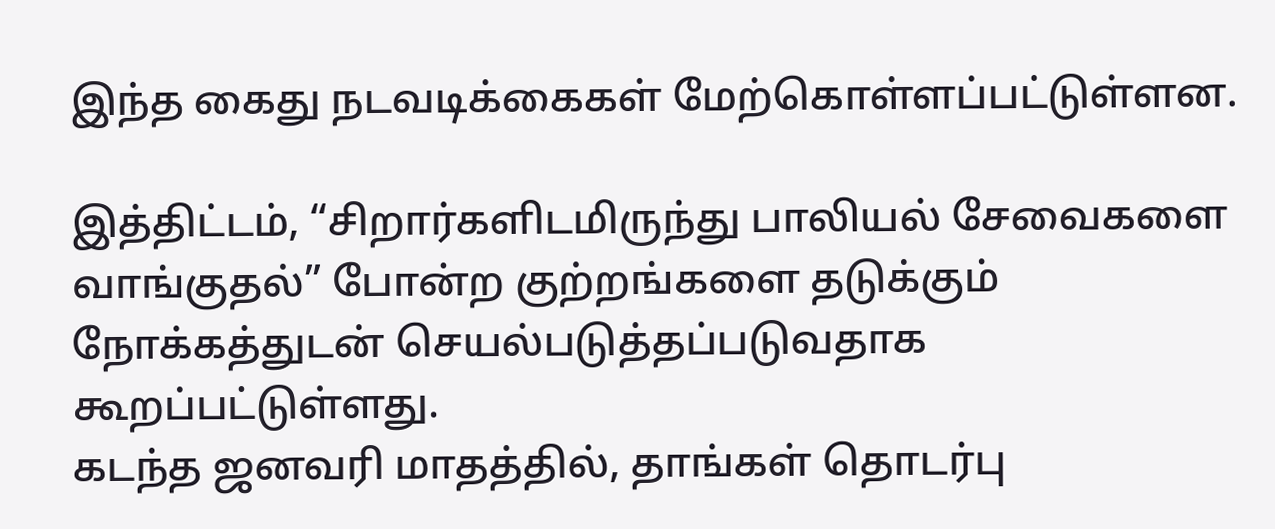இந்த கைது நடவடிக்கைகள் மேற்கொள்ளப்பட்டுள்ளன.

இத்திட்டம், “சிறார்களிடமிருந்து பாலியல் சேவைகளை வாங்குதல்” போன்ற குற்றங்களை தடுக்கும் நோக்கத்துடன் செயல்படுத்தப்படுவதாக கூறப்பட்டுள்ளது.
கடந்த ஜனவரி மாதத்தில், தாங்கள் தொடர்பு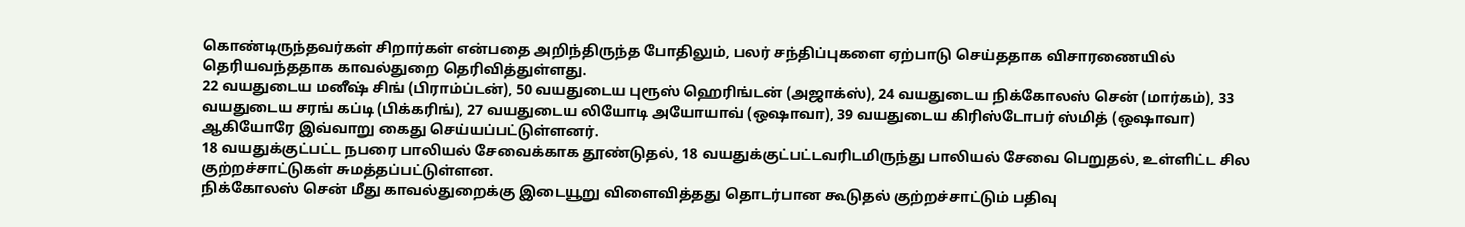கொண்டிருந்தவர்கள் சிறார்கள் என்பதை அறிந்திருந்த போதிலும், பலர் சந்திப்புகளை ஏற்பாடு செய்ததாக விசாரணையில் தெரியவந்ததாக காவல்துறை தெரிவித்துள்ளது.
22 வயதுடைய மனீஷ் சிங் (பிராம்ப்டன்), 50 வயதுடைய புரூஸ் ஹெரிங்டன் (அஜாக்ஸ்), 24 வயதுடைய நிக்கோலஸ் சென் (மார்கம்), 33 வயதுடைய சரங் கப்டி (பிக்கரிங்), 27 வயதுடைய லியோடி அயோயாவ் (ஒஷாவா), 39 வயதுடைய கிரிஸ்டோபர் ஸ்மித் (ஒஷாவா) ஆகியோரே இவ்வாறு கைது செய்யப்பட்டுள்ளனர்.
18 வயதுக்குட்பட்ட நபரை பாலியல் சேவைக்காக தூண்டுதல், 18 வயதுக்குட்பட்டவரிடமிருந்து பாலியல் சேவை பெறுதல், உள்ளிட்ட சில குற்றச்சாட்டுகள் சுமத்தப்பட்டுள்ளன.
நிக்கோலஸ் சென் மீது காவல்துறைக்கு இடையூறு விளைவித்தது தொடர்பான கூடுதல் குற்றச்சாட்டும் பதிவு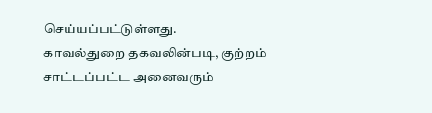செய்யப்பட்டுள்ளது.
காவல்துறை தகவலின்படி, குற்றம் சாட்டப்பட்ட அனைவரும்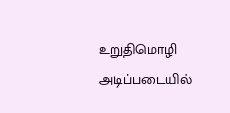உறுதிமொழி அடிப்படையில்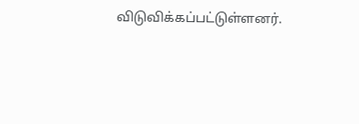விடுவிக்கப்பட்டுள்ளனர்.